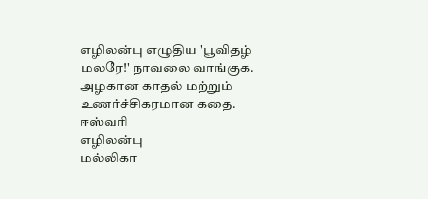எழிலன்பு எழுதிய 'பூவிதழ் மலரே!' நாவலை வாங்குக. அழகான காதல் மற்றும் உணர்ச்சிகரமான கதை.
ஈஸ்வரி
எழிலன்பு
மல்லிகா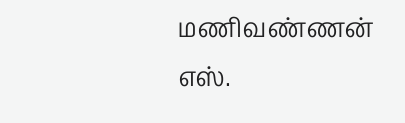மணிவண்ணன்
எஸ்.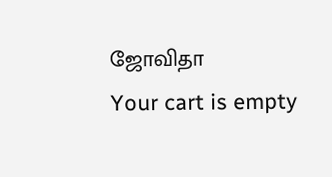ஜோவிதா
Your cart is empty